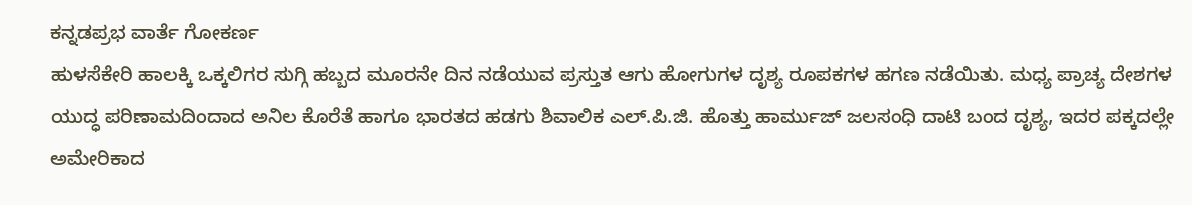ಕನ್ನಡಪ್ರಭ ವಾರ್ತೆ ಗೋಕರ್ಣ
ಹುಳಸೆಕೇರಿ ಹಾಲಕ್ಕಿ ಒಕ್ಕಲಿಗರ ಸುಗ್ಗಿ ಹಬ್ಬದ ಮೂರನೇ ದಿನ ನಡೆಯುವ ಪ್ರಸ್ತುತ ಆಗು ಹೋಗುಗಳ ದೃಶ್ಯ ರೂಪಕಗಳ ಹಗಣ ನಡೆಯಿತು. ಮಧ್ಯ ಪ್ರಾಚ್ಯ ದೇಶಗಳ ಯುದ್ಧ ಪರಿಣಾಮದಿಂದಾದ ಅನಿಲ ಕೊರೆತೆ ಹಾಗೂ ಭಾರತದ ಹಡಗು ಶಿವಾಲಿಕ ಎಲ್.ಪಿ.ಜಿ. ಹೊತ್ತು ಹಾರ್ಮುಜ್ ಜಲಸಂಧಿ ದಾಟಿ ಬಂದ ದೃಶ್ಯ, ಇದರ ಪಕ್ಕದಲ್ಲೇ ಅಮೇರಿಕಾದ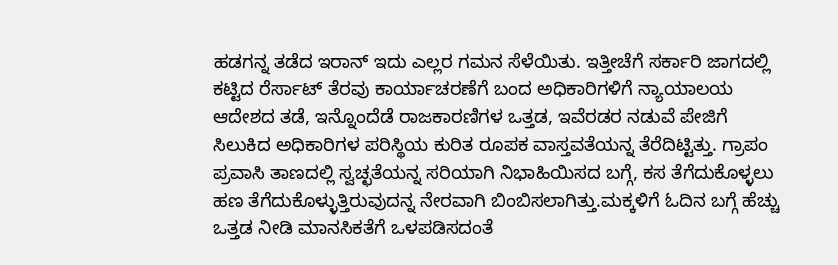ಹಡಗನ್ನ ತಡೆದ ಇರಾನ್ ಇದು ಎಲ್ಲರ ಗಮನ ಸೆಳೆಯಿತು. ಇತ್ತೀಚೆಗೆ ಸರ್ಕಾರಿ ಜಾಗದಲ್ಲಿ ಕಟ್ಟಿದ ರೆರ್ಸಾಟ್ ತೆರವು ಕಾರ್ಯಾಚರಣೆಗೆ ಬಂದ ಅಧಿಕಾರಿಗಳಿಗೆ ನ್ಯಾಯಾಲಯ ಆದೇಶದ ತಡೆ, ಇನ್ನೊಂದೆಡೆ ರಾಜಕಾರಣಿಗಳ ಒತ್ತಡ, ಇವೆರಡರ ನಡುವೆ ಪೇಜಿಗೆ ಸಿಲುಕಿದ ಅಧಿಕಾರಿಗಳ ಪರಿಸ್ಥಿಯ ಕುರಿತ ರೂಪಕ ವಾಸ್ತವತೆಯನ್ನ ತೆರೆದಿಟ್ಟಿತ್ತು. ಗ್ರಾಪಂ ಪ್ರವಾಸಿ ತಾಣದಲ್ಲಿ ಸ್ವಚ್ಛತೆಯನ್ನ ಸರಿಯಾಗಿ ನಿಭಾಹಿಯಿಸದ ಬಗ್ಗೆ, ಕಸ ತೆಗೆದುಕೊಳ್ಳಲು ಹಣ ತೆಗೆದುಕೊಳ್ಳುತ್ತಿರುವುದನ್ನ ನೇರವಾಗಿ ಬಿಂಬಿಸಲಾಗಿತ್ತು.ಮಕ್ಕಳಿಗೆ ಓದಿನ ಬಗ್ಗೆ ಹೆಚ್ಚು ಒತ್ತಡ ನೀಡಿ ಮಾನಸಿಕತೆಗೆ ಒಳಪಡಿಸದಂತೆ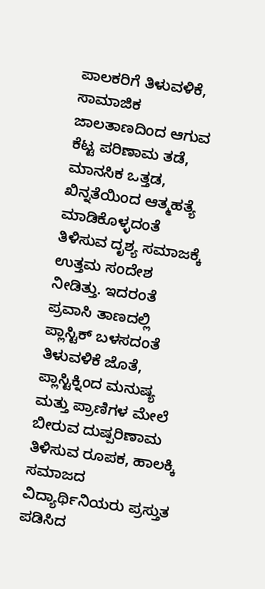ಪಾಲಕರಿಗೆ ತಿಳುವಳಿಕೆ, ಸಾಮಾಜಿಕ ಜಾಲತಾಣದಿಂದ ಆಗುವ ಕೆಟ್ಟ ಪರಿಣಾಮ ತಡೆ, ಮಾನಸಿಕ ಒತ್ತಡ, ಖಿನ್ನತೆಯಿಂದ ಆತ್ಮಹತ್ಯೆ ಮಾಡಿಕೊಳ್ಳದಂತೆ ತಿಳಿಸುವ ದೃಶ್ಯ ಸಮಾಜಕ್ಕೆ ಉತ್ತಮ ಸಂದೇಶ ನೀಡಿತ್ತು. ಇದರಂತೆ ಪ್ರವಾಸಿ ತಾಣದಲ್ಲಿ ಪ್ಲಾಸ್ಟಿಕ್ ಬಳಸದಂತೆ ತಿಳುವಳಿಕೆ ಜೊತೆ, ಪ್ಲಾಸ್ಟಿಕ್ನಿಂದ ಮನುಷ್ಯ ಮತ್ತು ಪ್ರಾಣಿಗಳ ಮೇಲೆ ಬೀರುವ ದುಷ್ಪರಿಣಾಮ ತಿಳಿಸುವ ರೂಪಕ, ಹಾಲಕ್ಕಿ ಸಮಾಜದ ವಿದ್ಯಾರ್ಥಿನಿಯರು ಪ್ರಸ್ತುತ ಪಡಿಸಿದ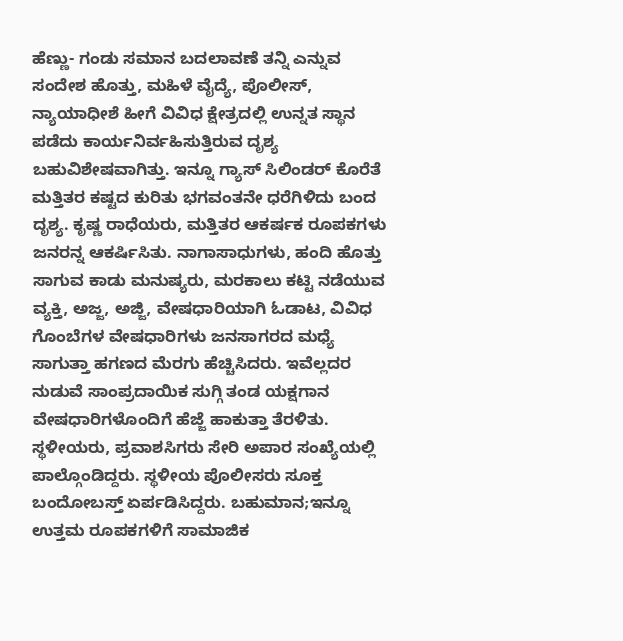ಹೆಣ್ಣು- ಗಂಡು ಸಮಾನ ಬದಲಾವಣೆ ತನ್ನಿ ಎನ್ನುವ ಸಂದೇಶ ಹೊತ್ತು, ಮಹಿಳೆ ವೈದ್ಯೆ, ಪೊಲೀಸ್, ನ್ಯಾಯಾಧೀಶೆ ಹೀಗೆ ವಿವಿಧ ಕ್ಷೇತ್ರದಲ್ಲಿ ಉನ್ನತ ಸ್ಥಾನ ಪಡೆದು ಕಾರ್ಯನಿರ್ವಹಿಸುತ್ತಿರುವ ದೃಶ್ಯ ಬಹುವಿಶೇಷವಾಗಿತ್ತು. ಇನ್ನೂ ಗ್ಯಾಸ್ ಸಿಲಿಂಡರ್ ಕೊರೆತೆ ಮತ್ತಿತರ ಕಷ್ಟದ ಕುರಿತು ಭಗವಂತನೇ ಧರೆಗಿಳಿದು ಬಂದ ದೃಶ್ಯ. ಕೃಷ್ಣ ರಾಧೆಯರು, ಮತ್ತಿತರ ಆಕರ್ಷಕ ರೂಪಕಗಳು ಜನರನ್ನ ಆಕರ್ಷಿಸಿತು. ನಾಗಾಸಾಧುಗಳು, ಹಂದಿ ಹೊತ್ತು ಸಾಗುವ ಕಾಡು ಮನುಷ್ಯರು, ಮರಕಾಲು ಕಟ್ಟಿ ನಡೆಯುವ ವ್ಯಕ್ತಿ, ಅಜ್ಜ, ಅಜ್ಜಿ, ವೇಷಧಾರಿಯಾಗಿ ಓಡಾಟ, ವಿವಿಧ ಗೊಂಬೆಗಳ ವೇಷಧಾರಿಗಳು ಜನಸಾಗರದ ಮಧ್ಯೆ ಸಾಗುತ್ತಾ ಹಗಣದ ಮೆರಗು ಹೆಚ್ಚಿಸಿದರು. ಇವೆಲ್ಲದರ ನುಡುವೆ ಸಾಂಪ್ರದಾಯಿಕ ಸುಗ್ಗಿ ತಂಡ ಯಕ್ಷಗಾನ ವೇಷಧಾರಿಗಳೊಂದಿಗೆ ಹೆಜ್ಜೆ ಹಾಕುತ್ತಾ ತೆರಳಿತು. ಸ್ಥಳೀಯರು, ಪ್ರವಾಶಸಿಗರು ಸೇರಿ ಅಪಾರ ಸಂಖ್ಯೆಯಲ್ಲಿ ಪಾಲ್ಗೊಂಡಿದ್ದರು. ಸ್ಥಳೀಯ ಪೊಲೀಸರು ಸೂಕ್ತ ಬಂದೋಬಸ್ತ್ ಏರ್ಪಡಿಸಿದ್ದರು. ಬಹುಮಾನ;ಇನ್ನೂ ಉತ್ತಮ ರೂಪಕಗಳಿಗೆ ಸಾಮಾಜಿಕ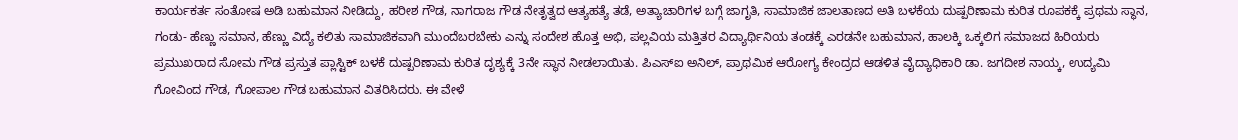ಕಾರ್ಯಕರ್ತ ಸಂತೋಷ ಅಡಿ ಬಹುಮಾನ ನೀಡಿದ್ದು, ಹರೀಶ ಗೌಡ, ನಾಗರಾಜ ಗೌಡ ನೇತೃತ್ವದ ಆತ್ಯಹತ್ಯೆ ತಡೆ, ಅತ್ಯಾಚಾರಿಗಳ ಬಗ್ಗೆ ಜಾಗೃತಿ, ಸಾಮಾಜಿಕ ಜಾಲತಾಣದ ಅತಿ ಬಳಕೆಯ ದುಷ್ಪರಿಣಾಮ ಕುರಿತ ರೂಪಕಕ್ಕೆ ಪ್ರಥಮ ಸ್ಥಾನ, ಗಂಡು- ಹೆಣ್ಣು ಸಮಾನ, ಹೆಣ್ಣು ವಿದ್ಯೆ ಕಲಿತು ಸಾಮಾಜಿಕವಾಗಿ ಮುಂದೆಬರಬೇಕು ಎನ್ನು ಸಂದೇಶ ಹೊತ್ತ ಅಭಿ, ಪಲ್ಲವಿಯ ಮತ್ತಿತರ ವಿದ್ಯಾರ್ಥಿನಿಯ ತಂಡಕ್ಕೆ ಎರಡನೇ ಬಹುಮಾನ, ಹಾಲಕ್ಕಿ ಒಕ್ಕಲಿಗ ಸಮಾಜದ ಹಿರಿಯರು ಪ್ರಮುಖರಾದ ಸೋಮ ಗೌಡ ಪ್ರಸ್ತುತ ಪ್ಲಾಸ್ಟಿಕ್ ಬಳಕೆ ದುಷ್ಪರಿಣಾಮ ಕುರಿತ ದೃಶ್ಯಕ್ಕೆ 3ನೇ ಸ್ಥಾನ ನೀಡಲಾಯಿತು. ಪಿಎಸ್ಐ ಅನಿಲ್, ಪ್ರಾಥಮಿಕ ಆರೋಗ್ಯ ಕೇಂದ್ರದ ಆಡಳಿತ ವೈದ್ಯಾಧಿಕಾರಿ ಡಾ. ಜಗದೀಶ ನಾಯ್ಕ, ಉದ್ಯಮಿ ಗೋವಿಂದ ಗೌಡ, ಗೋಪಾಲ ಗೌಡ ಬಹುಮಾನ ವಿತರಿಸಿದರು. ಈ ವೇಳೆ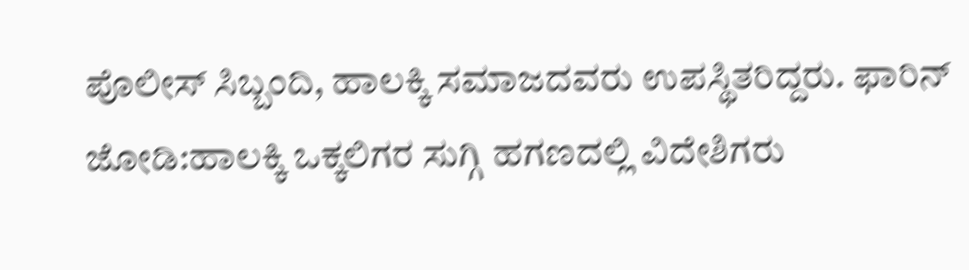ಪೊಲೀಸ್ ಸಿಬ್ಬಂದಿ, ಹಾಲಕ್ಕಿ ಸಮಾಜದವರು ಉಪಸ್ಥಿತರಿದ್ದರು. ಫಾರಿನ್ ಜೋಡಿ:ಹಾಲಕ್ಕಿ ಒಕ್ಕಲಿಗರ ಸುಗ್ಗಿ ಹಗಣದಲ್ಲಿ ವಿದೇಶಿಗರು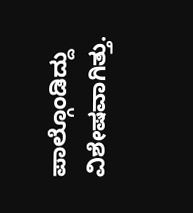ಪಾಲ್ಗೊಂಡಿದ್ದು ವಿಶೇಷವಾಗಿತ್ತು.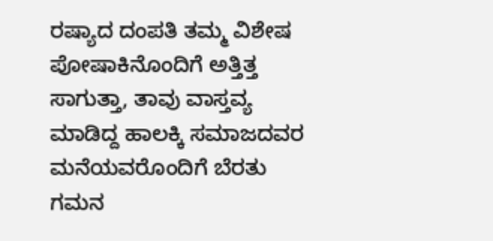ರಷ್ಯಾದ ದಂಪತಿ ತಮ್ಮ ವಿಶೇಷ ಪೋಷಾಕಿನೊಂದಿಗೆ ಅತ್ತಿತ್ತ ಸಾಗುತ್ತಾ, ತಾವು ವಾಸ್ತವ್ಯ ಮಾಡಿದ್ದ ಹಾಲಕ್ಕಿ ಸಮಾಜದವರ ಮನೆಯವರೊಂದಿಗೆ ಬೆರತು ಗಮನ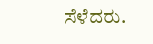ಸೆಳೆದರು.